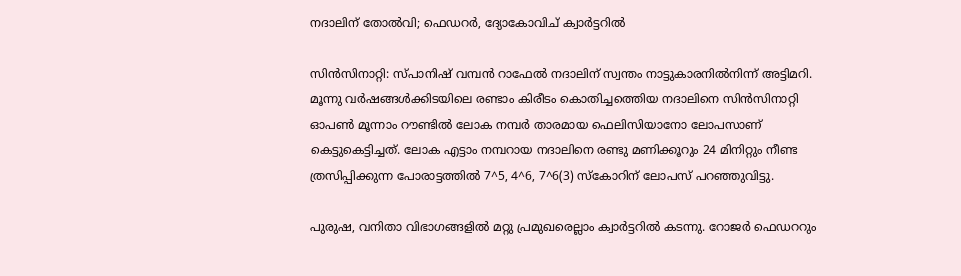നദാലിന് തോല്‍വി; ഫെഡറര്‍, ദ്യോകോവിച് ക്വാര്‍ട്ടറില്‍

സിന്‍സിനാറ്റി: സ്പാനിഷ് വമ്പന്‍ റാഫേല്‍ നദാലിന് സ്വന്തം നാട്ടുകാരനില്‍നിന്ന് അട്ടിമറി. മൂന്നു വര്‍ഷങ്ങള്‍ക്കിടയിലെ രണ്ടാം കിരീടം കൊതിച്ചത്തെിയ നദാലിനെ സിന്‍സിനാറ്റി ഓപണ്‍ മൂന്നാം റൗണ്ടില്‍ ലോക നമ്പര്‍ താരമായ ഫെലിസിയാനോ ലോപസാണ് കെട്ടുകെട്ടിച്ചത്. ലോക എട്ടാം നമ്പറായ നദാലിനെ രണ്ടു മണിക്കൂറും 24 മിനിറ്റും നീണ്ട ത്രസിപ്പിക്കുന്ന പോരാട്ടത്തില്‍ 7^5, 4^6, 7^6(3) സ്കോറിന് ലോപസ് പറഞ്ഞുവിട്ടു.

പുരുഷ, വനിതാ വിഭാഗങ്ങളില്‍ മറ്റു പ്രമുഖരെല്ലാം ക്വാര്‍ട്ടറില്‍ കടന്നു. റോജര്‍ ഫെഡററും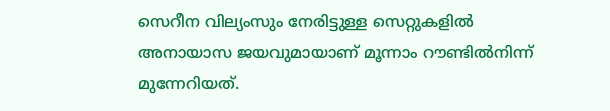സെറീന വില്യംസും നേരിട്ടുള്ള സെറ്റുകളില്‍ അനായാസ ജയവുമായാണ് മൂന്നാം റൗണ്ടില്‍നിന്ന് മുന്നേറിയത്.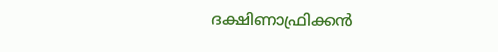ദക്ഷിണാഫ്രിക്കന്‍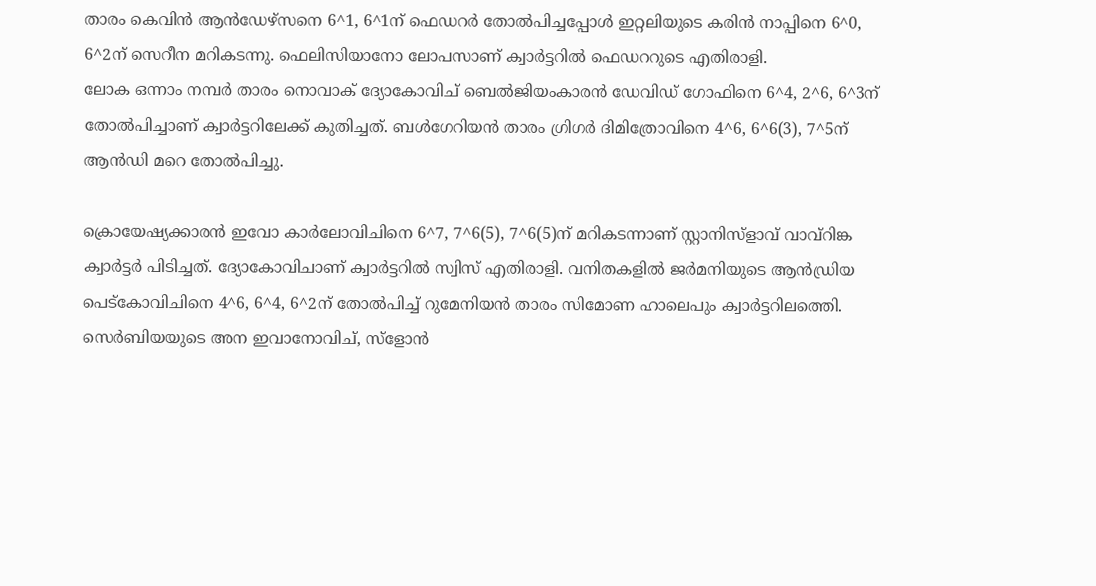താരം കെവിന്‍ ആന്‍ഡേഴ്സനെ 6^1, 6^1ന് ഫെഡറര്‍ തോല്‍പിച്ചപ്പോള്‍ ഇറ്റലിയുടെ കരിന്‍ നാപ്പിനെ 6^0, 6^2ന് സെറീന മറികടന്നു. ഫെലിസിയാനോ ലോപസാണ് ക്വാര്‍ട്ടറില്‍ ഫെഡററുടെ എതിരാളി.
ലോക ഒന്നാം നമ്പര്‍ താരം നൊവാക് ദ്യോകോവിച് ബെല്‍ജിയംകാരന്‍ ഡേവിഡ് ഗോഫിനെ 6^4, 2^6, 6^3ന് തോല്‍പിച്ചാണ് ക്വാര്‍ട്ടറിലേക്ക് കുതിച്ചത്. ബള്‍ഗേറിയന്‍ താരം ഗ്രിഗര്‍ ദിമിത്രോവിനെ 4^6, 6^6(3), 7^5ന് ആന്‍ഡി മറെ തോല്‍പിച്ചു.

ക്രൊയേഷ്യക്കാരന്‍ ഇവോ കാര്‍ലോവിചിനെ 6^7, 7^6(5), 7^6(5)ന് മറികടന്നാണ് സ്റ്റാനിസ്ളാവ് വാവ്റിങ്ക ക്വാര്‍ട്ടര്‍ പിടിച്ചത്. ദ്യോകോവിചാണ് ക്വാര്‍ട്ടറില്‍ സ്വിസ് എതിരാളി. വനിതകളില്‍ ജര്‍മനിയുടെ ആന്‍ഡ്രിയ പെട്കോവിചിനെ 4^6, 6^4, 6^2ന് തോല്‍പിച്ച് റുമേനിയന്‍ താരം സിമോണ ഹാലെപും ക്വാര്‍ട്ടറിലത്തെി. സെര്‍ബിയയുടെ അന ഇവാനോവിച്, സ്ളോന്‍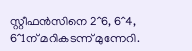സ്റ്റീഫന്‍സിനെ 2^6, 6^4, 6^1ന് മറികടന്ന് മുന്നേറി.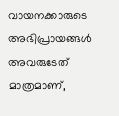വായനക്കാരുടെ അഭിപ്രായങ്ങള്‍ അവരുടേത് മാത്രമാണ്,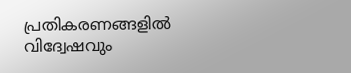പ്രതികരണങ്ങളിൽ വിദ്വേഷവും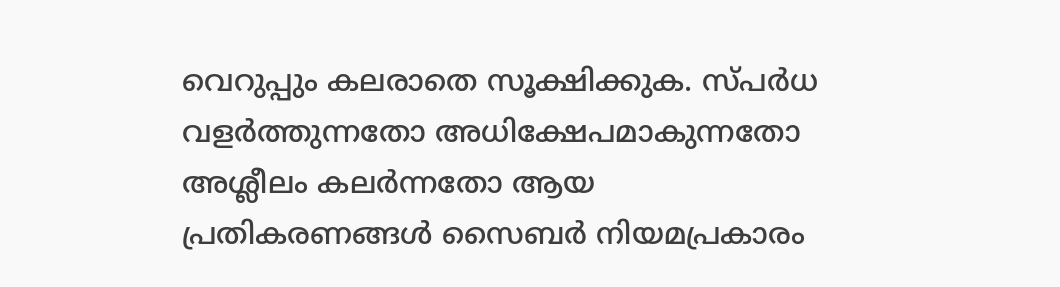വെറുപ്പും കലരാതെ സൂക്ഷിക്കുക. സ്പർധ വളർത്തുന്നതോ അധിക്ഷേപമാകുന്നതോ അശ്ലീലം കലർന്നതോ ആയ പ്രതികരണങ്ങൾ സൈബർ നിയമപ്രകാരം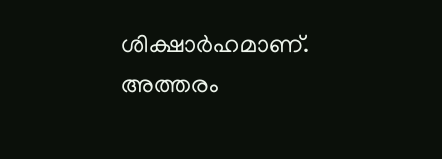ശിക്ഷാർഹമാണ്. അത്തരം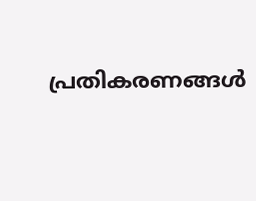പ്രതികരണങ്ങൾ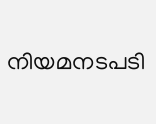നിയമനടപടി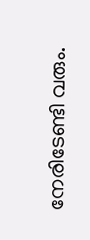നേരിടേണ്ടി വരും.